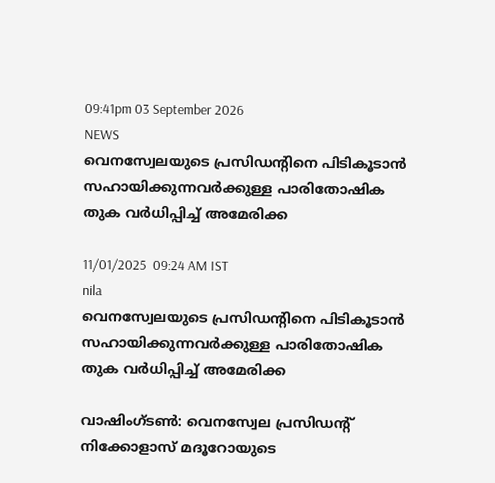09:41pm 03 September 2026
NEWS
വെനസ്വേലയുടെ പ്രസിഡന്റിനെ പിടികൂടാൻ സഹായിക്കുന്നവർക്കുള്ള പാരിതോഷിക തുക വർധിപ്പിച്ച് അമേരിക്ക

11/01/2025  09:24 AM IST
nila
വെനസ്വേലയുടെ പ്രസിഡന്റിനെ പിടികൂടാൻ സഹായിക്കുന്നവർക്കുള്ള പാരിതോഷിക തുക വർധിപ്പിച്ച് അമേരിക്ക

വാഷിംഗ്ടൺ: വെനസ്വേല പ്രസിഡന്റ് നിക്കോളാസ് മദൂറോയുടെ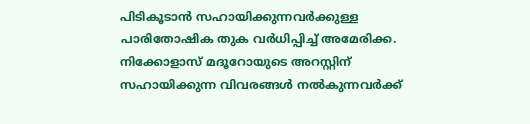പിടികൂടാൻ സഹായിക്കുന്നവർക്കുള്ള പാരിതോഷിക തുക വർധിപ്പിച്ച് അമേരിക്ക.  നിക്കോളാസ് മദൂറോയുടെ അറസ്റ്റിന് സഹായിക്കുന്ന വിവരങ്ങൾ നൽകുന്നവർക്ക്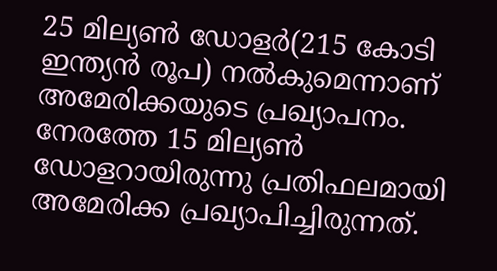25 മില്യൺ ഡോളർ(215 കോടി ഇന്ത്യൻ രൂപ) നൽകുമെന്നാണ് അമേരിക്കയുടെ പ്രഖ്യാപനം. നേരത്തേ 15 മില്യൺ ഡോളറായിരുന്നു പ്രതിഫലമായി അമേരിക്ക പ്രഖ്യാപിച്ചിരുന്നത്.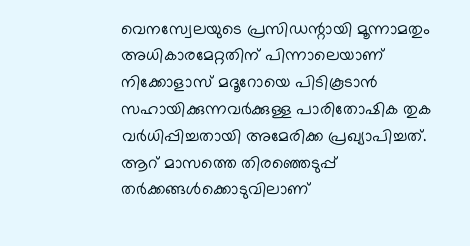വെനസ്വേലയുടെ പ്രസിഡന്റായി മൂന്നാമതും അധികാരമേറ്റതിന് പിന്നാലെയാണ് നിക്കോളാസ് മദൂറോയെ പിടികൂടാൻ സഹായിക്കുന്നവർക്കുള്ള പാരിതോഷിക തുക വർധിപ്പിച്ചതായി അമേരിക്ക പ്രഖ്യാപിച്ചത്. ആറ് മാസത്തെ തിരഞ്ഞെടുപ്പ് തർക്കങ്ങൾക്കൊടുവിലാണ്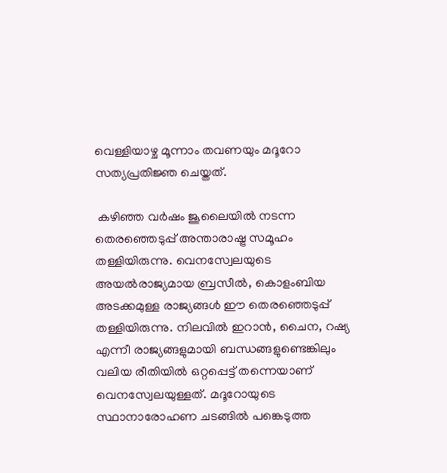വെള്ളിയാഴ്ച മൂന്നാം തവണയും മദൂറോ സത്യപ്രതിജ്ഞ ചെയ്തത്.

 കഴിഞ്ഞ വർഷം ജൂലൈയിൽ നടന്ന തെരഞ്ഞെടുപ്പ് അന്താരാഷ്ട്ര സമൂഹം തള്ളിയിരുന്നു. വെനസ്വേലയുടെ അയൽരാജ്യമായ ബ്രസീൽ, കൊളംബിയ അടക്കമുള്ള രാജ്യങ്ങൾ ഈ തെരഞ്ഞെടുപ്പ് തള്ളിയിരുന്നു. നിലവിൽ ഇറാൻ, ചൈന, റഷ്യ എന്നീ രാജ്യങ്ങളുമായി ബന്ധങ്ങളുണ്ടെങ്കിലും വലിയ രീതിയിൽ ഒറ്റപ്പെട്ട് തന്നെയാണ് വെനസ്വേലയുള്ളത്. മദൂറോയുടെ സ്ഥാനാരോഹണ ചടങ്ങിൽ പങ്കെടുത്ത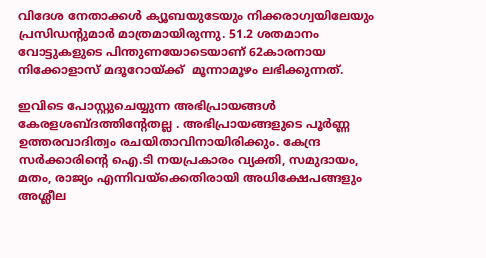വിദേശ നേതാക്കൾ ക്യൂബയുടേയും നിക്കരാഗ്വയിലേയും പ്രസിഡന്റുമാർ മാത്രമായിരുന്നു. 51.2 ശതമാനം വോട്ടുകളുടെ പിന്തുണയോടെയാണ് 62കാരനായ നിക്കോളാസ് മദൂറോയ്ക്ക്  മൂന്നാമൂഴം ലഭിക്കുന്നത്.

ഇവിടെ പോസ്റ്റുചെയ്യുന്ന അഭിപ്രായങ്ങള്‍ കേരളശബ്‌ദത്തിന്റേതല്ല . അഭിപ്രായങ്ങളുടെ പൂര്‍ണ്ണ ഉത്തരവാദിത്വം രചയിതാവിനായിരിക്കും. കേന്ദ്ര സർക്കാരിന്റെ ഐ.ടി നയപ്രകാരം വ്യക്തി, സമുദായം, മതം, രാജ്യം എന്നിവയ്ക്കെതിരായി അധിക്ഷേപങ്ങളും അശ്ലീല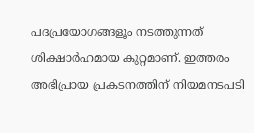പദപ്രയോഗങ്ങളൂം നടത്തുന്നത് ശിക്ഷാര്‍ഹമായ കുറ്റമാണ്. ഇത്തരം അഭിപ്രായ പ്രകടനത്തിന് നിയമനടപടി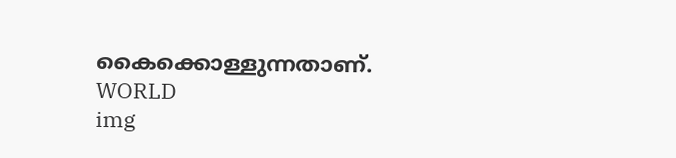കൈക്കൊള്ളുന്നതാണ്.
WORLD
img